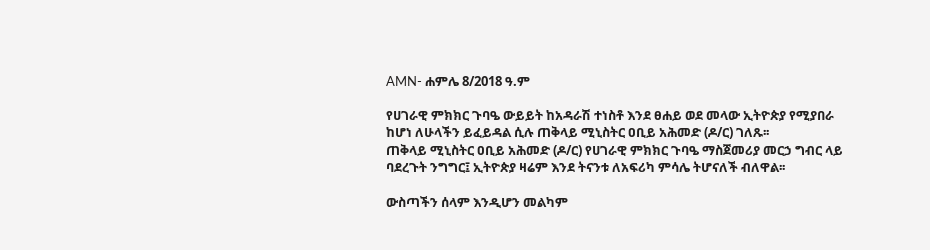AMN- ሐምሌ 8/2018 ዓ.ም

የሀገራዊ ምክክር ጉባዔ ውይይት ከአዳራሽ ተነስቶ እንደ ፀሐይ ወደ መላው ኢትዮጵያ የሚያበራ ከሆነ ለሁላችን ይፈይዳል ሲሉ ጠቅላይ ሚኒስትር ዐቢይ አሕመድ (ዶ/ር) ገለጹ፡፡
ጠቅላይ ሚኒስትር ዐቢይ አሕመድ (ዶ/ር) የሀገራዊ ምክክር ጉባዔ ማስጀመሪያ መርኃ ግብር ላይ ባደረጉት ንግግር፤ ኢትዮጵያ ዛሬም እንደ ትናንቱ ለአፍሪካ ምሳሌ ትሆናለች ብለዋል፡፡

ውስጣችን ሰላም እንዲሆን መልካም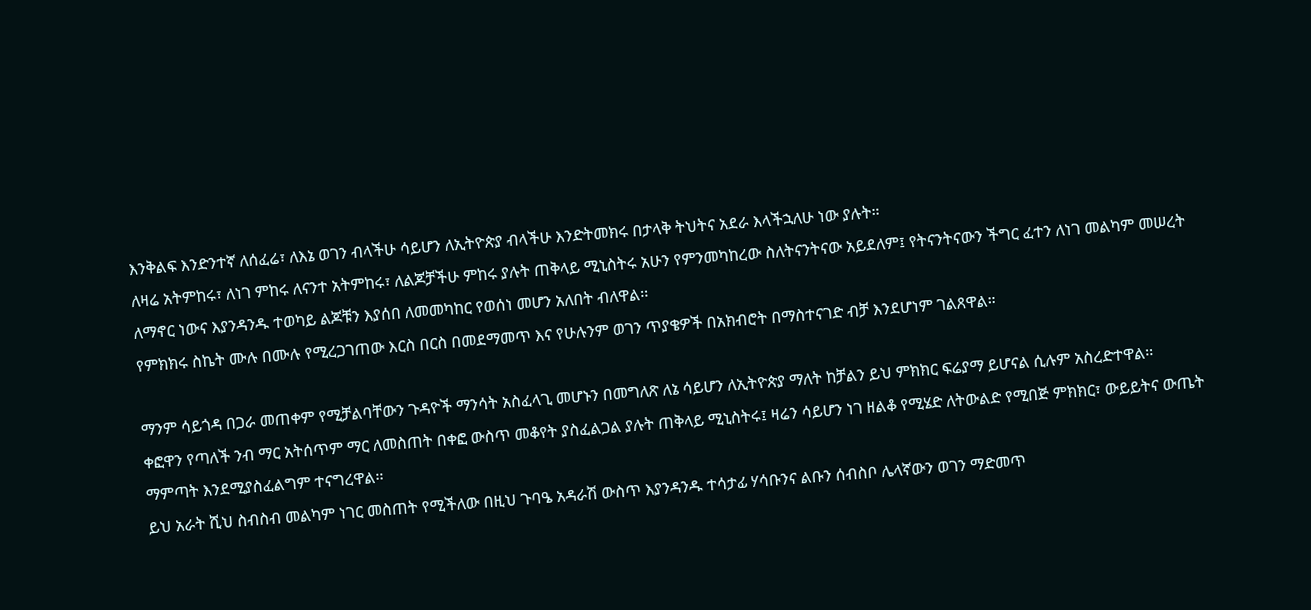እንቅልፍ እንድንተኛ ለሰፈሬ፣ ለእኔ ወገን ብላችሁ ሳይሆን ለኢትዮጵያ ብላችሁ እንድትመክሩ በታላቅ ትህትና አደራ እላችኋለሁ ነው ያሉት።
ለዛሬ አትምከሩ፣ ለነገ ምከሩ ለናንተ አትምከሩ፣ ለልጆቻችሁ ምከሩ ያሉት ጠቅላይ ሚኒስትሩ አሁን የምንመካከረው ስለትናንትናው አይደለም፤ የትናንትናውን ችግር ፈተን ለነገ መልካም መሠረት ለማኖር ነውና እያንዳንዱ ተወካይ ልጆቹን እያሰበ ለመመካከር የወሰነ መሆን አለበት ብለዋል፡፡
የምክክሩ ስኬት ሙሉ በሙሉ የሚረጋገጠው እርስ በርስ በመደማመጥ እና የሁሉንም ወገን ጥያቄዎች በአክብሮት በማስተናገድ ብቻ እንደሆነም ገልጸዋል።

ማንም ሳይጎዳ በጋራ መጠቀም የሚቻልባቸውን ጉዳዮች ማንሳት አስፈላጊ መሆኑን በመግለጽ ለኔ ሳይሆን ለኢትዮጵያ ማለት ከቻልን ይህ ምክክር ፍሬያማ ይሆናል ሲሉም አስረድተዋል፡፡
ቀፎዋን የጣለች ንብ ማር አትሰጥም ማር ለመስጠት በቀፎ ውስጥ መቆየት ያስፈልጋል ያሉት ጠቅላይ ሚኒስትሩ፤ ዛሬን ሳይሆን ነገ ዘልቆ የሚሄድ ለትውልድ የሚበጅ ምክክር፣ ውይይትና ውጤት ማምጣት እንደሚያስፈልግም ተናግረዋል፡፡
ይህ አራት ሺህ ስብስብ መልካም ነገር መስጠት የሚችለው በዚህ ጉባዔ አዳራሽ ውስጥ እያንዳንዱ ተሳታፊ ሃሳቡንና ልቡን ሰብስቦ ሌላኛውን ወገን ማድመጥ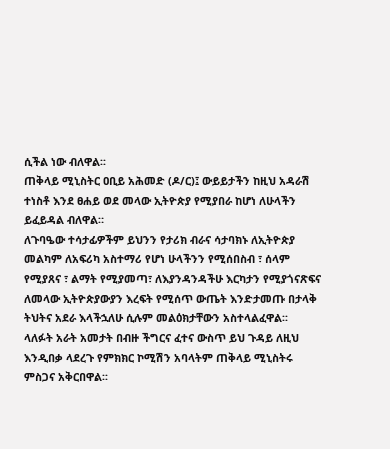ሲችል ነው ብለዋል፡፡
ጠቅላይ ሚኒስትር ዐቢይ አሕመድ (ዶ/ር)፤ ውይይታችን ከዚህ አዳራሽ ተነስቶ እንደ ፀሐይ ወደ መላው ኢትዮጵያ የሚያበራ ከሆነ ለሁላችን ይፈይዳል ብለዋል።
ለጉባዔው ተሳታፊዎችም ይህንን የታሪክ ብራና ሳታባክኑ ለኢትዮጵያ መልካም ለአፍሪካ አስተማሪ የሆነ ሁላችንን የሚሰበስብ ፣ ሰላም የሚያጸና ፣ ልማት የሚያመጣ፣ ለእያንዳንዳችሁ እርካታን የሚያጎናጽፍና ለመላው ኢትዮጵያውያን እረፍት የሚሰጥ ውጤት እንድታመጡ በታላቅ ትህትና አደራ እላችኋለሁ ሲሉም መልዕክታቸውን አስተላልፈዋል፡፡
ላለፉት አራት አመታት በብዙ ችግርና ፈተና ውስጥ ይህ ጉዳይ ለዚህ እንዲበቃ ላደረጉ የምክክር ኮሚሽን አባላትም ጠቅላይ ሚኒስትሩ ምስጋና አቅርበዋል፡፡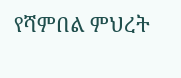የሻምበል ምህረት